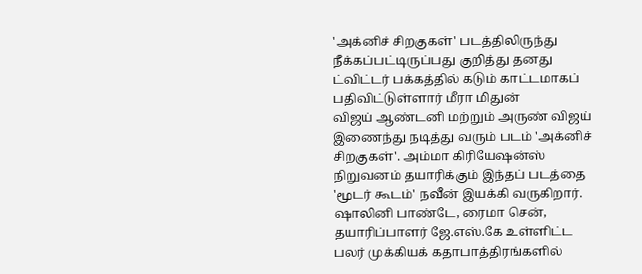'அக்னிச் சிறகுகள்' படத்திலிருந்து நீக்கப்பட்டிருப்பது குறித்து தனது ட்விட்டர் பக்கத்தில் கடும் காட்டமாகப் பதிவிட்டுள்ளார் மீரா மிதுன்
விஜய் ஆண்டனி மற்றும் அருண் விஜய் இணைந்து நடித்து வரும் படம் 'அக்னிச் சிறகுகள்'. அம்மா கிரியேஷன்ஸ் நிறுவனம் தயாரிக்கும் இந்தப் படத்தை 'மூடர் கூடம்' நவீன் இயக்கி வருகிறார். ஷாலினி பாண்டே, ரைமா சென், தயாரிப்பாளர் ஜே.எஸ்.கே உள்ளிட்ட பலர் முக்கியக் கதாபாத்திரங்களில்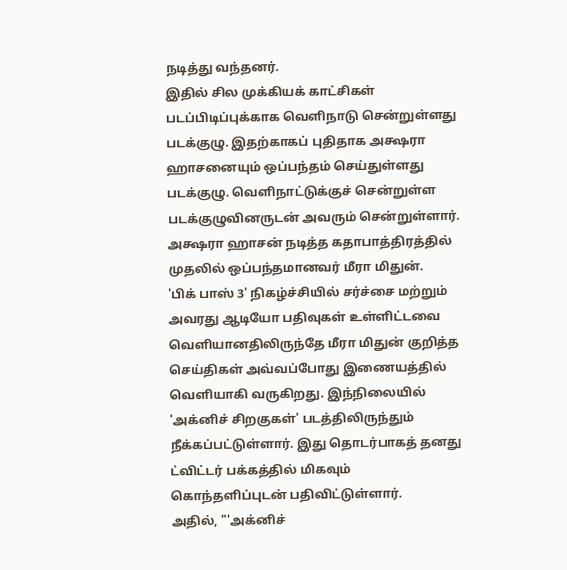நடித்து வந்தனர்.
இதில் சில முக்கியக் காட்சிகள் படப்பிடிப்புக்காக வெளிநாடு சென்றுள்ளது படக்குழு. இதற்காகப் புதிதாக அக்ஷரா ஹாசனையும் ஒப்பந்தம் செய்துள்ளது படக்குழு. வெளிநாட்டுக்குச் சென்றுள்ள படக்குழுவினருடன் அவரும் சென்றுள்ளார். அக்ஷரா ஹாசன் நடித்த கதாபாத்திரத்தில் முதலில் ஒப்பந்தமானவர் மீரா மிதுன்.
'பிக் பாஸ் 3' நிகழ்ச்சியில் சர்ச்சை மற்றும் அவரது ஆடியோ பதிவுகள் உள்ளிட்டவை வெளியானதிலிருந்தே மீரா மிதுன் குறித்த செய்திகள் அவ்வப்போது இணையத்தில் வெளியாகி வருகிறது. இந்நிலையில் 'அக்னிச் சிறகுகள்' படத்திலிருந்தும் நீக்கப்பட்டுள்ளார். இது தொடர்பாகத் தனது ட்விட்டர் பக்கத்தில் மிகவும் கொந்தளிப்புடன் பதிவிட்டுள்ளார்.
அதில், "'அக்னிச்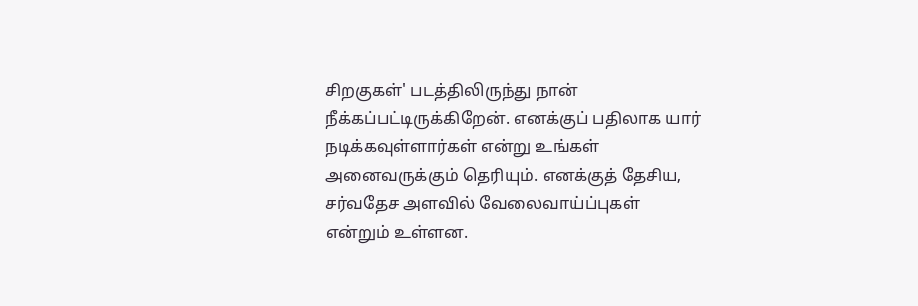சிறகுகள்' படத்திலிருந்து நான் நீக்கப்பட்டிருக்கிறேன். எனக்குப் பதிலாக யார் நடிக்கவுள்ளார்கள் என்று உங்கள் அனைவருக்கும் தெரியும். எனக்குத் தேசிய, சர்வதேச அளவில் வேலைவாய்ப்புகள் என்றும் உள்ளன.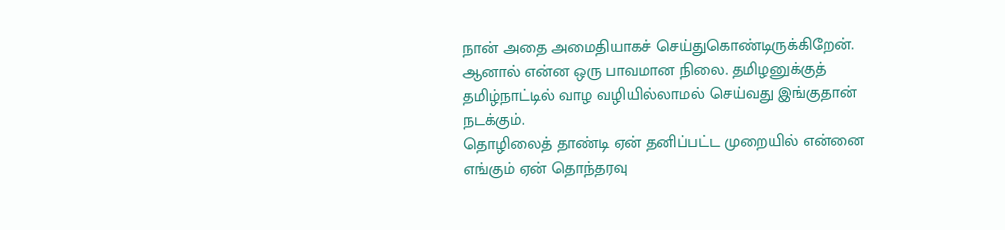நான் அதை அமைதியாகச் செய்துகொண்டிருக்கிறேன். ஆனால் என்ன ஒரு பாவமான நிலை. தமிழனுக்குத் தமிழ்நாட்டில் வாழ வழியில்லாமல் செய்வது இங்குதான் நடக்கும்.
தொழிலைத் தாண்டி ஏன் தனிப்பட்ட முறையில் என்னை எங்கும் ஏன் தொந்தரவு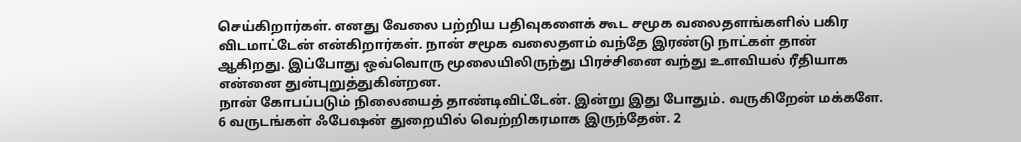செய்கிறார்கள். எனது வேலை பற்றிய பதிவுகளைக் கூட சமூக வலைதளங்களில் பகிர விடமாட்டேன் என்கிறார்கள். நான் சமூக வலைதளம் வந்தே இரண்டு நாட்கள் தான் ஆகிறது. இப்போது ஒவ்வொரு மூலையிலிருந்து பிரச்சினை வந்து உளவியல் ரீதியாக என்னை துன்புறுத்துகின்றன.
நான் கோபப்படும் நிலையைத் தாண்டிவிட்டேன். இன்று இது போதும். வருகிறேன் மக்களே. 6 வருடங்கள் ஃபேஷன் துறையில் வெற்றிகரமாக இருந்தேன். 2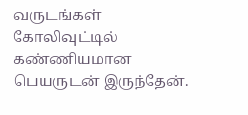வருடங்கள் கோலிவுட்டில் கண்ணியமான பெயருடன் இருந்தேன்.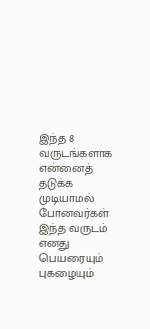இந்த 8 வருடங்களாக என்னைத் தடுக்க முடியாமல் போனவர்கள் இந்த வருடம் எனது பெயரையும் புகழையும்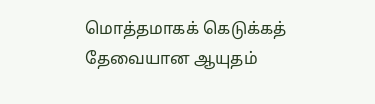மொத்தமாகக் கெடுக்கத் தேவையான ஆயுதம்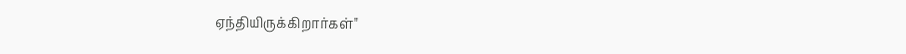ஏந்தியிருக்கிறார்கள்"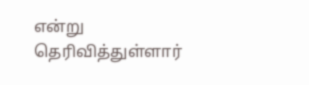என்று தெரிவித்துள்ளார்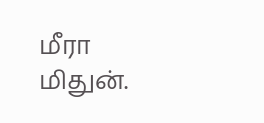மீரா மிதுன்.